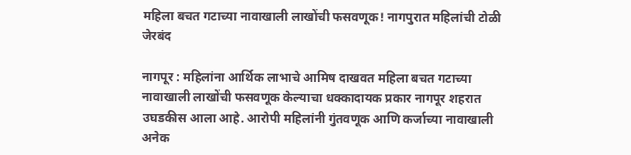महिला बचत गटाच्या नावाखाली लाखोंची फसवणूक! नागपुरात महिलांची टोळी जेरबंद

नागपूर : महिलांना आर्थिक लाभाचे आमिष दाखवत महिला बचत गटाच्या नावाखाली लाखोंची फसवणूक केल्याचा धक्कादायक प्रकार नागपूर शहरात उघडकीस आला आहे. आरोपी महिलांनी गुंतवणूक आणि कर्जाच्या नावाखाली अनेक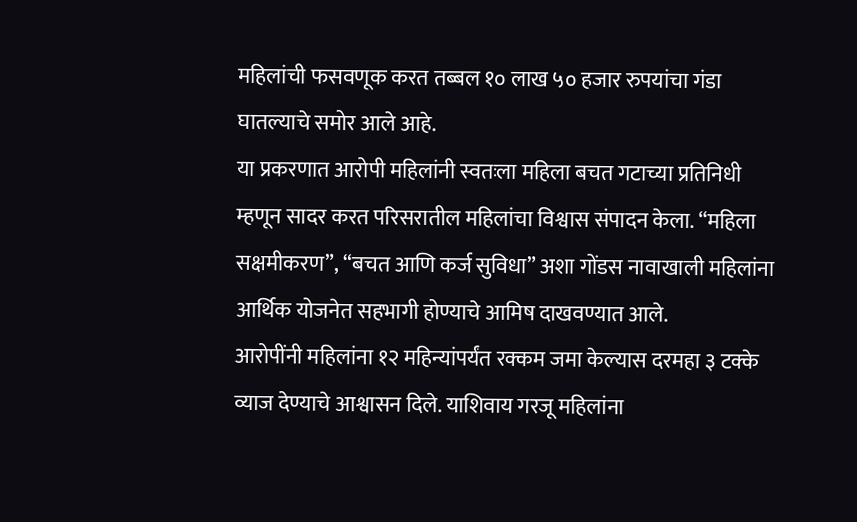महिलांची फसवणूक करत तब्बल १० लाख ५० हजार रुपयांचा गंडा घातल्याचे समोर आले आहे.
या प्रकरणात आरोपी महिलांनी स्वतःला महिला बचत गटाच्या प्रतिनिधी म्हणून सादर करत परिसरातील महिलांचा विश्वास संपादन केला. “महिला सक्षमीकरण”, “बचत आणि कर्ज सुविधा” अशा गोंडस नावाखाली महिलांना आर्थिक योजनेत सहभागी होण्याचे आमिष दाखवण्यात आले.
आरोपींनी महिलांना १२ महिन्यांपर्यंत रक्कम जमा केल्यास दरमहा ३ टक्के व्याज देण्याचे आश्वासन दिले. याशिवाय गरजू महिलांना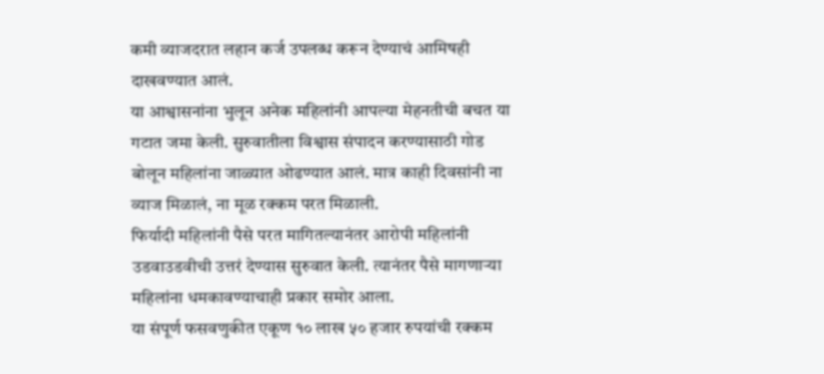कमी व्याजदरात लहान कर्ज उपलब्ध करून देण्याचं आमिषही दाखवण्यात आलं.
या आश्वासनांना भुलून अनेक महिलांनी आपल्या मेहनतीची बचत या गटात जमा केली. सुरुवातीला विश्वास संपादन करण्यासाठी गोड बोलून महिलांना जाळ्यात ओढण्यात आलं. मात्र काही दिवसांनी ना व्याज मिळालं, ना मूळ रक्कम परत मिळाली.
फिर्यादी महिलांनी पैसे परत मागितल्यानंतर आरोपी महिलांनी उडवाउडवीची उत्तरं देण्यास सुरुवात केली. त्यानंतर पैसे मागणाऱ्या महिलांना धमकावण्याचाही प्रकार समोर आला.
या संपूर्ण फसवणुकीत एकूण १० लाख ५० हजार रुपयांची रक्कम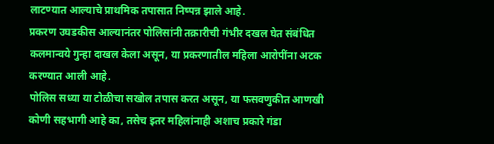लाटण्यात आल्याचे प्राथमिक तपासात निष्पन्न झाले आहे.
प्रकरण उघडकीस आल्यानंतर पोलिसांनी तक्रारीची गंभीर दखल घेत संबंधित कलमान्वये गुन्हा दाखल केला असून, या प्रकरणातील महिला आरोपींना अटक करण्यात आली आहे.
पोलिस सध्या या टोळीचा सखोल तपास करत असून, या फसवणुकीत आणखी कोणी सहभागी आहे का, तसेच इतर महिलांनाही अशाच प्रकारे गंडा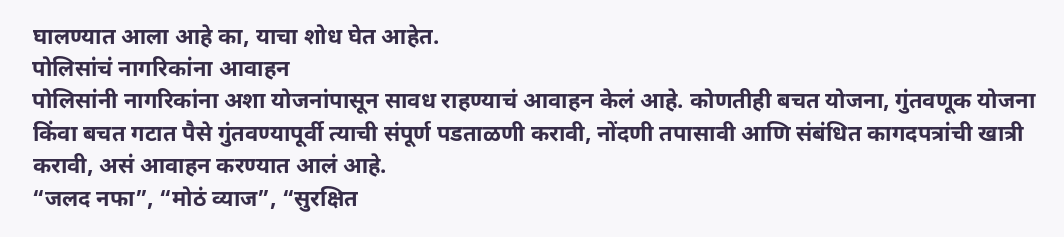घालण्यात आला आहे का, याचा शोध घेत आहेत.
पोलिसांचं नागरिकांना आवाहन
पोलिसांनी नागरिकांना अशा योजनांपासून सावध राहण्याचं आवाहन केलं आहे. कोणतीही बचत योजना, गुंतवणूक योजना किंवा बचत गटात पैसे गुंतवण्यापूर्वी त्याची संपूर्ण पडताळणी करावी, नोंदणी तपासावी आणि संबंधित कागदपत्रांची खात्री करावी, असं आवाहन करण्यात आलं आहे.
“जलद नफा”, “मोठं व्याज”, “सुरक्षित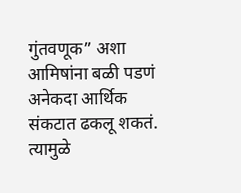गुंतवणूक” अशा आमिषांना बळी पडणं अनेकदा आर्थिक संकटात ढकलू शकतं. त्यामुळे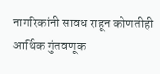नागरिकांनी सावध राहून कोणतीही आर्थिक गुंतवणूक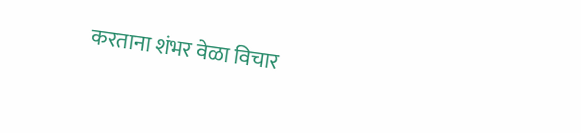करताना शंभर वेळा विचार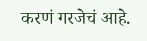करणं गरजेचं आहे.